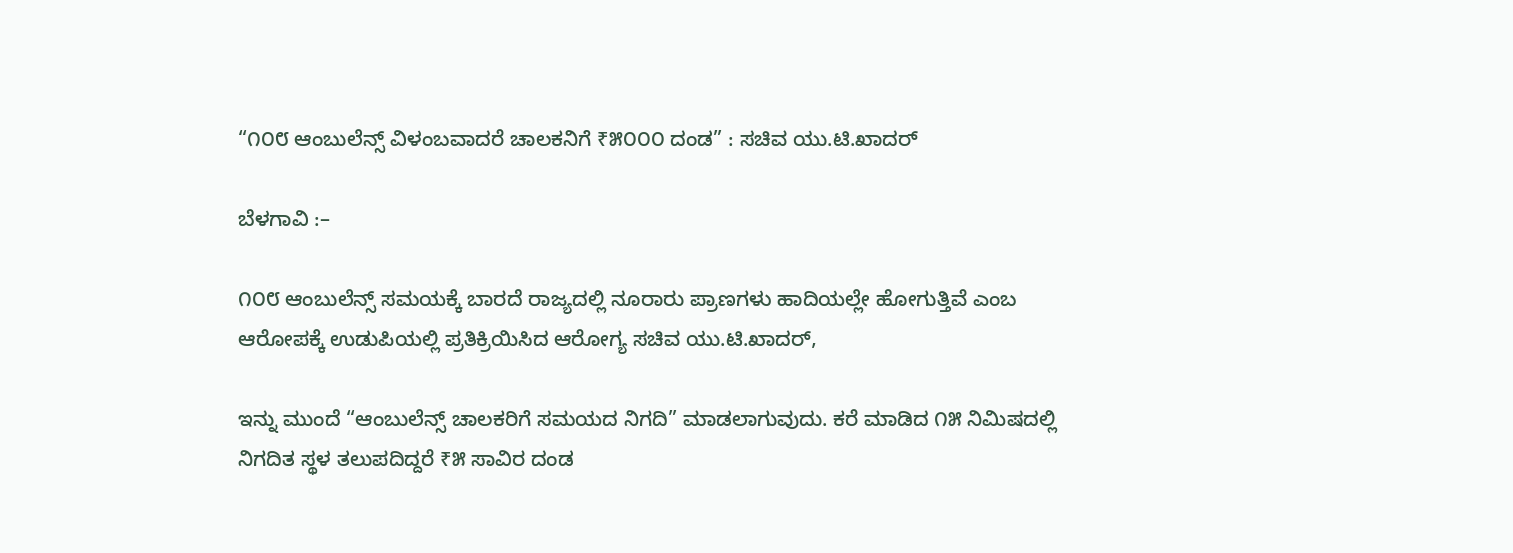“೧೦೮ ಆಂಬುಲೆನ್ಸ್ ವಿಳಂಬವಾದರೆ ಚಾಲಕನಿಗೆ ₹೫೦೦೦ ದಂಡ” : ಸಚಿವ ಯು.ಟಿ.ಖಾದ‌ರ್

ಬೆಳಗಾವಿ :–

೧೦೮ ಆಂಬುಲೆನ್ಸ್‌ ಸಮಯಕ್ಕೆ ಬಾರದೆ ರಾಜ್ಯದಲ್ಲಿ ನೂರಾರು ಪ್ರಾಣಗಳು ಹಾದಿಯಲ್ಲೇ ಹೋಗುತ್ತಿವೆ ಎಂಬ ಆರೋಪಕ್ಕೆ ಉಡುಪಿಯಲ್ಲಿ ಪ್ರತಿಕ್ರಿಯಿಸಿದ ಆರೋಗ್ಯ ಸಚಿವ ಯು.ಟಿ.ಖಾದರ್,

ಇನ್ನು ಮುಂದೆ “ಆಂಬುಲೆನ್ಸ್ ಚಾಲಕರಿಗೆ ಸಮಯದ ನಿಗದಿ” ಮಾಡಲಾಗುವುದು. ಕರೆ ಮಾಡಿದ ೧೫ ನಿಮಿಷದಲ್ಲಿ ನಿಗದಿತ ಸ್ಥಳ ತಲುಪದಿದ್ದರೆ ₹೫ ಸಾವಿರ ದಂಡ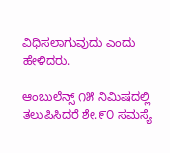ವಿಧಿಸಲಾಗುವುದು ಎಂದು ಹೇಳಿದರು.

ಆಂಬುಲೆನ್ಸ್ ೧೫ ನಿಮಿಷದಲ್ಲಿ ತಲುಪಿಸಿದರೆ ಶೇ.೯೦ ಸಮಸ್ಯೆ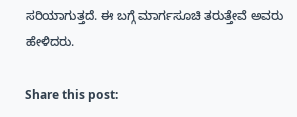ಸರಿಯಾಗುತ್ತದೆ. ಈ ಬಗ್ಗೆ ಮಾರ್ಗಸೂಚಿ ತರುತ್ತೇವೆ ಅವರು ಹೇಳಿದರು.

Share this post: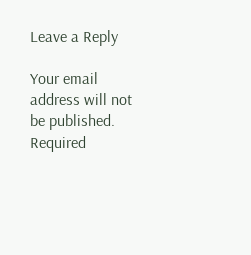Leave a Reply

Your email address will not be published. Required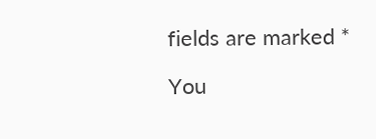fields are marked *

You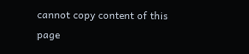cannot copy content of this page